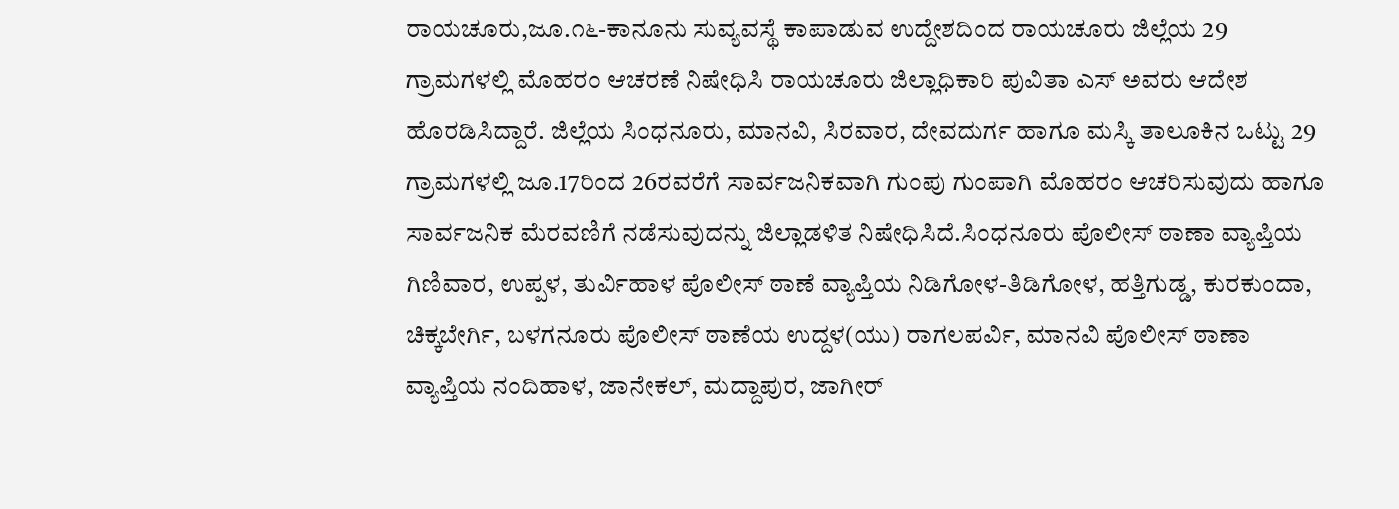ರಾಯಚೂರು,ಜೂ.೧೬-ಕಾನೂನು ಸುವ್ಯವಸ್ಥೆ ಕಾಪಾಡುವ ಉದ್ದೇಶದಿಂದ ರಾಯಚೂರು ಜಿಲ್ಲೆಯ 29 ಗ್ರಾಮಗಳಲ್ಲಿ ಮೊಹರಂ ಆಚರಣೆ ನಿಷೇಧಿಸಿ ರಾಯಚೂರು ಜಿಲ್ಲಾಧಿಕಾರಿ ಪುವಿತಾ ಎಸ್ ಅವರು ಆದೇಶ ಹೊರಡಿಸಿದ್ದಾರೆ. ಜಿಲ್ಲೆಯ ಸಿಂಧನೂರು, ಮಾನವಿ, ಸಿರವಾರ, ದೇವದುರ್ಗ ಹಾಗೂ ಮಸ್ಕಿ ತಾಲೂಕಿನ ಒಟ್ಟು 29 ಗ್ರಾಮಗಳಲ್ಲಿ ಜೂ.17ರಿಂದ 26ರವರೆಗೆ ಸಾರ್ವಜನಿಕವಾಗಿ ಗುಂಪು ಗುಂಪಾಗಿ ಮೊಹರಂ ಆಚರಿಸುವುದು ಹಾಗೂ ಸಾರ್ವಜನಿಕ ಮೆರವಣಿಗೆ ನಡೆಸುವುದನ್ನು ಜಿಲ್ಲಾಡಳಿತ ನಿಷೇಧಿಸಿದೆ.ಸಿಂಧನೂರು ಪೊಲೀಸ್ ಠಾಣಾ ವ್ಯಾಪ್ತಿಯ ಗಿಣಿವಾರ, ಉಪ್ಪಳ, ತುರ್ವಿಹಾಳ ಪೊಲೀಸ್ ಠಾಣೆ ವ್ಯಾಪ್ತಿಯ ನಿಡಿಗೋಳ-ತಿಡಿಗೋಳ, ಹತ್ತಿಗುಡ್ಡ, ಕುರಕುಂದಾ, ಚಿಕ್ಕಬೇರ್ಗಿ, ಬಳಗನೂರು ಪೊಲೀಸ್ ಠಾಣೆಯ ಉದ್ದಳ(ಯು) ರಾಗಲಪರ್ವಿ, ಮಾನವಿ ಪೊಲೀಸ್ ಠಾಣಾ ವ್ಯಾಪ್ತಿಯ ನಂದಿಹಾಳ, ಜಾನೇಕಲ್, ಮದ್ದಾಪುರ, ಜಾಗೀರ್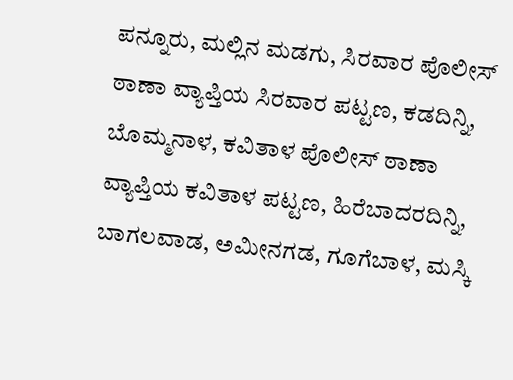ಪನ್ನೂರು, ಮಲ್ಲಿನ ಮಡಗು, ಸಿರವಾರ ಪೊಲೀಸ್ ಠಾಣಾ ವ್ಯಾಪ್ತಿಯ ಸಿರವಾರ ಪಟ್ಟಣ, ಕಡದಿನ್ನಿ, ಬೊಮ್ಮನಾಳ, ಕವಿತಾಳ ಪೊಲೀಸ್ ಠಾಣಾ ವ್ಯಾಪ್ತಿಯ ಕವಿತಾಳ ಪಟ್ಟಣ, ಹಿರೆಬಾದರದಿನ್ನಿ, ಬಾಗಲವಾಡ, ಅಮೀನಗಡ, ಗೂಗೆಬಾಳ, ಮಸ್ಕಿ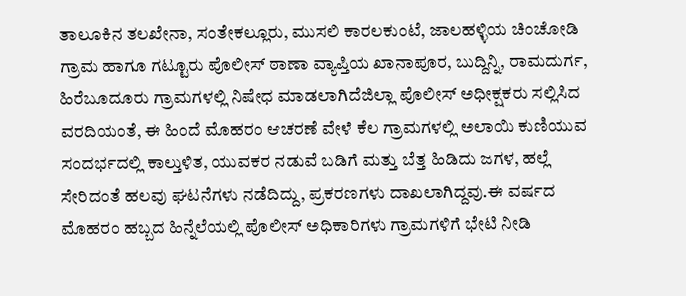ತಾಲೂಕಿನ ತಲಖೇನಾ, ಸಂತೇಕಲ್ಲೂರು, ಮುಸಲಿ ಕಾರಲಕುಂಟೆ, ಜಾಲಹಳ್ಳಿಯ ಚಿಂಚೋಡಿ ಗ್ರಾಮ ಹಾಗೂ ಗಟ್ಟೂರು ಪೊಲೀಸ್ ಠಾಣಾ ವ್ಯಾಪ್ತಿಯ ಖಾನಾಪೂರ, ಬುದ್ದಿನ್ನಿ, ರಾಮದುರ್ಗ, ಹಿರೆಬೂದೂರು ಗ್ರಾಮಗಳಲ್ಲಿ ನಿಷೇಧ ಮಾಡಲಾಗಿದೆಜಿಲ್ಲಾ ಪೊಲೀಸ್ ಅಧೀಕ್ಷಕರು ಸಲ್ಲಿಸಿದ ವರದಿಯಂತೆ, ಈ ಹಿಂದೆ ಮೊಹರಂ ಆಚರಣೆ ವೇಳೆ ಕೆಲ ಗ್ರಾಮಗಳಲ್ಲಿ ಅಲಾಯಿ ಕುಣಿಯುವ ಸಂದರ್ಭದಲ್ಲಿ ಕಾಲ್ತುಳಿತ, ಯುವಕರ ನಡುವೆ ಬಡಿಗೆ ಮತ್ತು ಬೆತ್ತ ಹಿಡಿದು ಜಗಳ, ಹಲ್ಲೆ ಸೇರಿದಂತೆ ಹಲವು ಘಟನೆಗಳು ನಡೆದಿದ್ದು, ಪ್ರಕರಣಗಳು ದಾಖಲಾಗಿದ್ದವು.ಈ ವರ್ಷದ ಮೊಹರಂ ಹಬ್ಬದ ಹಿನ್ನೆಲೆಯಲ್ಲಿ ಪೊಲೀಸ್ ಅಧಿಕಾರಿಗಳು ಗ್ರಾಮಗಳಿಗೆ ಭೇಟಿ ನೀಡಿ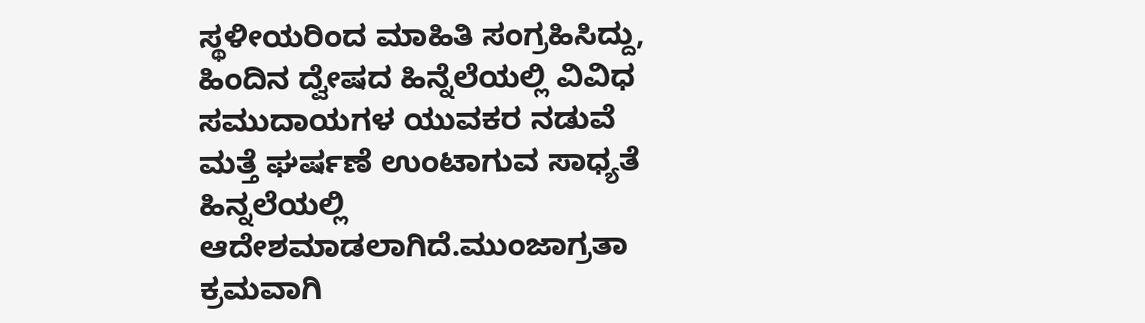ಸ್ಥಳೀಯರಿಂದ ಮಾಹಿತಿ ಸಂಗ್ರಹಿಸಿದ್ದು, ಹಿಂದಿನ ದ್ವೇಷದ ಹಿನ್ನೆಲೆಯಲ್ಲಿ ವಿವಿಧ ಸಮುದಾಯಗಳ ಯುವಕರ ನಡುವೆ ಮತ್ತೆ ಘರ್ಷಣೆ ಉಂಟಾಗುವ ಸಾಧ್ಯತೆ ಹಿನ್ನಲೆಯಲ್ಲಿ ಆದೇಶಮಾಡಲಾಗಿದೆ.ಮುಂಜಾಗ್ರತಾ ಕ್ರಮವಾಗಿ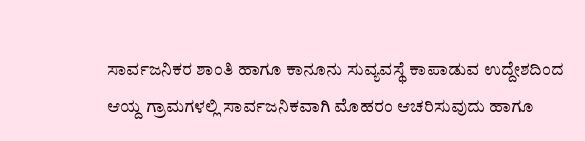ಸಾರ್ವಜನಿಕರ ಶಾಂತಿ ಹಾಗೂ ಕಾನೂನು ಸುವ್ಯವಸ್ಥೆ ಕಾಪಾಡುವ ಉದ್ದೇಶದಿಂದ ಆಯ್ದ ಗ್ರಾಮಗಳಲ್ಲಿ ಸಾರ್ವಜನಿಕವಾಗಿ ಮೊಹರಂ ಆಚರಿಸುವುದು ಹಾಗೂ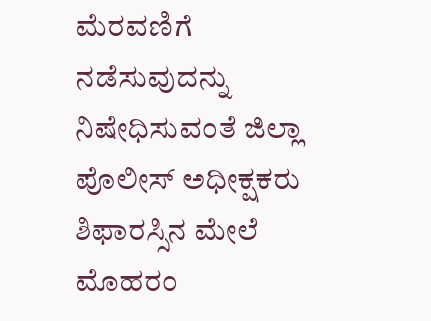ಮೆರವಣಿಗೆ ನಡೆಸುವುದನ್ನು ನಿಷೇಧಿಸುವಂತೆ ಜಿಲ್ಲಾ ಪೊಲೀಸ್ ಅಧೀಕ್ಷಕರು ಶಿಫಾರಸ್ಸಿನ ಮೇಲೆ ಮೊಹರಂ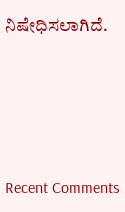ನಿಷೇಧಿಸಲಾಗಿದೆ.





Recent Comments